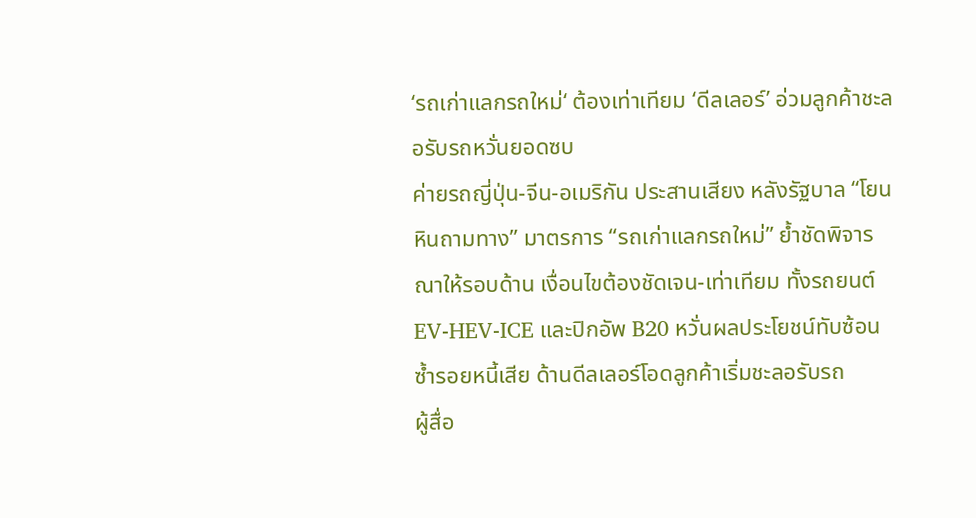‘รถเก่าแลกรถใหม่‘ ต้องเท่าเทียม ‘ดีลเลอร์’ อ่วมลูกค้าชะลอรับรถหวั่นยอดซบ
ค่ายรถญี่ปุ่น-จีน-อเมริกัน ประสานเสียง หลังรัฐบาล “โยนหินถามทาง” มาตรการ “รถเก่าแลกรถใหม่” ย้ำชัดพิจารณาให้รอบด้าน เงื่อนไขต้องชัดเจน-เท่าเทียม ทั้งรถยนต์ EV-HEV-ICE และปิกอัพ B20 หวั่นผลประโยชน์ทับซ้อนซ้ำรอยหนี้เสีย ด้านดีลเลอร์โอดลูกค้าเริ่มชะลอรับรถ
ผู้สื่อ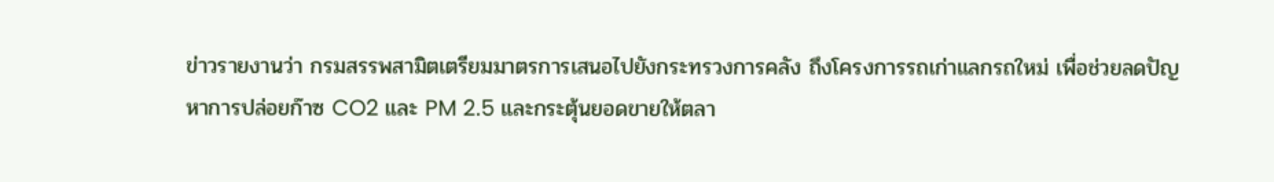ข่าวรายงานว่า กรมสรรพสามิตเตรียมมาตรการเสนอไปยังกระทรวงการคลัง ถึงโครงการรถเก่าแลกรถใหม่ เพื่อช่วยลดปัญหาการปล่อยก๊าซ CO2 และ PM 2.5 และกระตุ้นยอดขายให้ตลา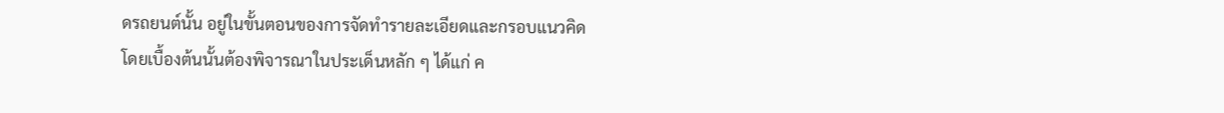ดรถยนต์นั้น อยู่ในขั้นตอนของการจัดทำรายละเอียดและกรอบแนวคิด
โดยเบื้องต้นนั้นต้องพิจารณาในประเด็นหลัก ๆ ได้แก่ ค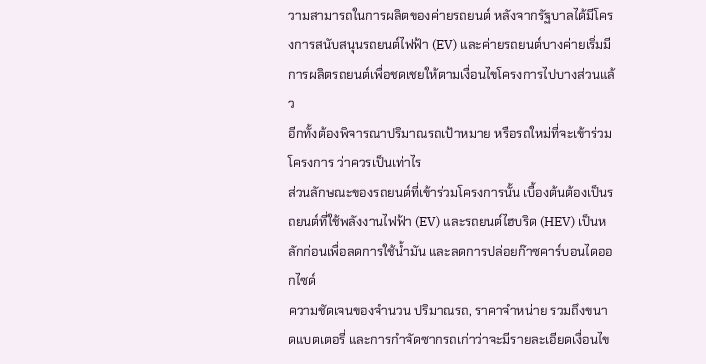วามสามารถในการผลิตของค่ายรถยนต์ หลังจากรัฐบาลได้มีโครงการสนับสนุนรถยนต์ไฟฟ้า (EV) และค่ายรถยนต์บางค่ายเริ่มมีการผลิตรถยนต์เพื่อชดเชยให้ตามเงื่อนไขโครงการไปบางส่วนแล้ว
อีกทั้งต้องพิจารณาปริมาณรถเป้าหมาย หรือรถใหม่ที่จะเข้าร่วมโครงการ ว่าควรเป็นเท่าไร
ส่วนลักษณะของรถยนต์ที่เข้าร่วมโครงการนั้น เบื้องต้นต้องเป็นรถยนต์ที่ใช้พลังงานไฟฟ้า (EV) และรถยนต์ไฮบริด (HEV) เป็นหลักก่อนเพื่อลดการใช้น้ำมัน และลดการปล่อยก๊าซคาร์บอนไดออกไซด์
ความชัดเจนของจำนวน ปริมาณรถ, ราคาจำหน่าย รวมถึงขนาดแบตเตอรี่ และการกำจัดซากรถเก่าว่าจะมีรายละเอียดเงื่อนไข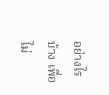อย่างไรบ้าง เพื่อไม่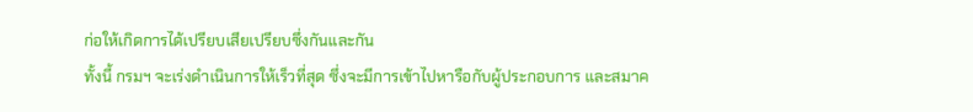ก่อให้เกิดการได้เปรียบเสียเปรียบซึ่งกันและกัน
ทั้งนี้ กรมฯ จะเร่งดำเนินการให้เร็วที่สุด ซึ่งจะมีการเข้าไปหารือกับผู้ประกอบการ และสมาค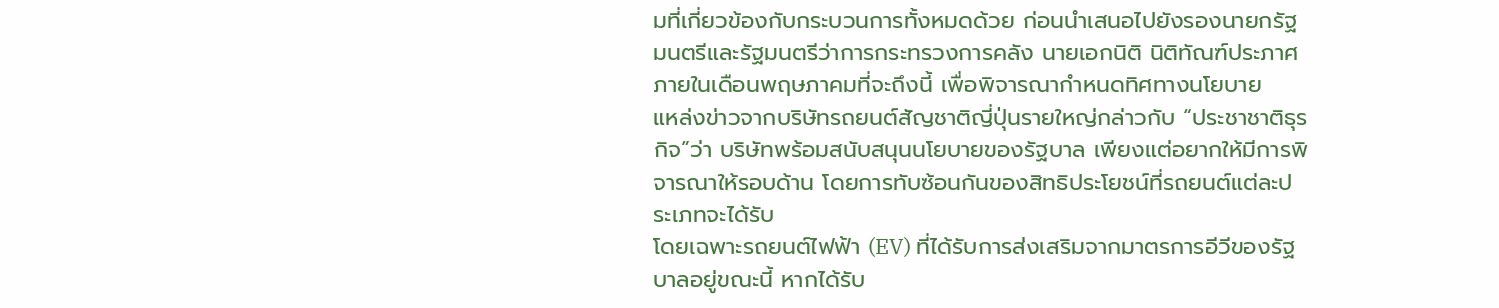มที่เกี่ยวข้องกับกระบวนการทั้งหมดด้วย ก่อนนำเสนอไปยังรองนายกรัฐมนตรีและรัฐมนตรีว่าการกระทรวงการคลัง นายเอกนิติ นิติทัณฑ์ประภาศ ภายในเดือนพฤษภาคมที่จะถึงนี้ เพื่อพิจารณากำหนดทิศทางนโยบาย
แหล่งข่าวจากบริษัทรถยนต์สัญชาติญี่ปุ่นรายใหญ่กล่าวกับ “ประชาชาติธุรกิจ”ว่า บริษัทพร้อมสนับสนุนนโยบายของรัฐบาล เพียงแต่อยากให้มีการพิจารณาให้รอบด้าน โดยการทับซ้อนกันของสิทธิประโยชน์ที่รถยนต์แต่ละประเภทจะได้รับ
โดยเฉพาะรถยนต์ไฟฟ้า (EV) ที่ได้รับการส่งเสริมจากมาตรการอีวีของรัฐบาลอยู่ขณะนี้ หากได้รับ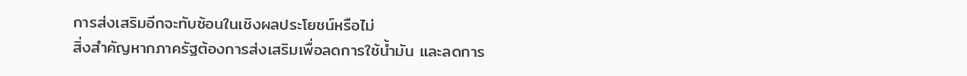การส่งเสริมอีกจะทับซ้อนในเชิงผลประโยชน์หรือไม่
สิ่งสำคัญหากภาครัฐต้องการส่งเสริมเพื่อลดการใช้น้ำมัน และลดการ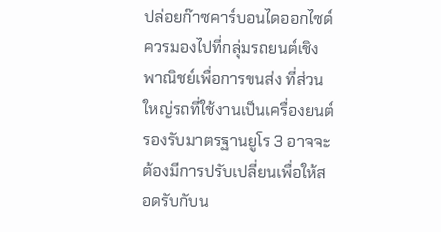ปล่อยก๊าซคาร์บอนไดออกไซด์ควรมองไปที่กลุ่มรถยนต์เชิงพาณิชย์เพื่อการขนส่ง ที่ส่วนใหญ่รถที่ใช้งานเป็นเครื่องยนต์รองรับมาตรฐานยูโร 3 อาจจะต้องมีการปรับเปลี่ยนเพื่อให้สอดรับกับน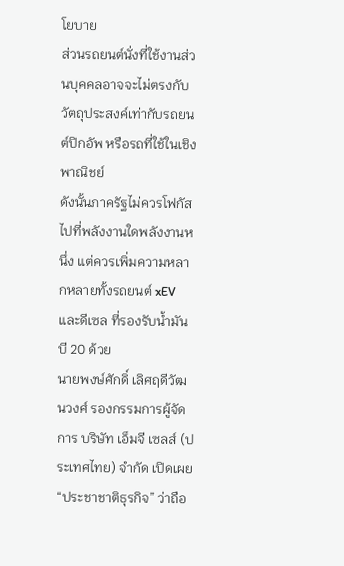โยบาย
ส่วนรถยนต์นั่งที่ใช้งานส่วนบุคคลอาจจะไม่ตรงกับวัตถุประสงค์เท่ากับรถยนต์ปิกอัพ หรือรถที่ใช้ในเชิงพาณิชย์
ดังนั้นภาครัฐไม่ควรโฟกัสไปที่พลังงานใดพลังงานหนึ่ง แต่ควรเพิ่มความหลากหลายทั้งรถยนต์ xEV และดีเซล ที่รองรับน้ำมันบี 20 ด้วย
นายพงษ์ศักดิ์ เลิศฤดีวัฒนวงศ์ รองกรรมการผู้จัดการ บริษัท เอ็มจี เซลส์ (ประเทศไทย) จำกัด เปิดเผย “ประชาชาติธุรกิจ” ว่าถือ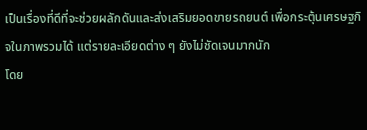เป็นเรื่องที่ดีที่จะช่วยผลักดันและส่งเสริมยอดขายรถยนต์ เพื่อกระตุ้นเศรษฐกิจในภาพรวมได้ แต่รายละเอียดต่าง ๆ ยังไม่ชัดเจนมากนัก
โดย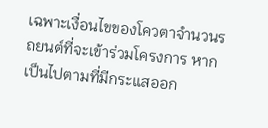เฉพาะเงื่อนไขของโควตาจำนวนรถยนต์ที่จะเข้าร่วมโครงการ หากเป็นไปตามที่มีกระแสออก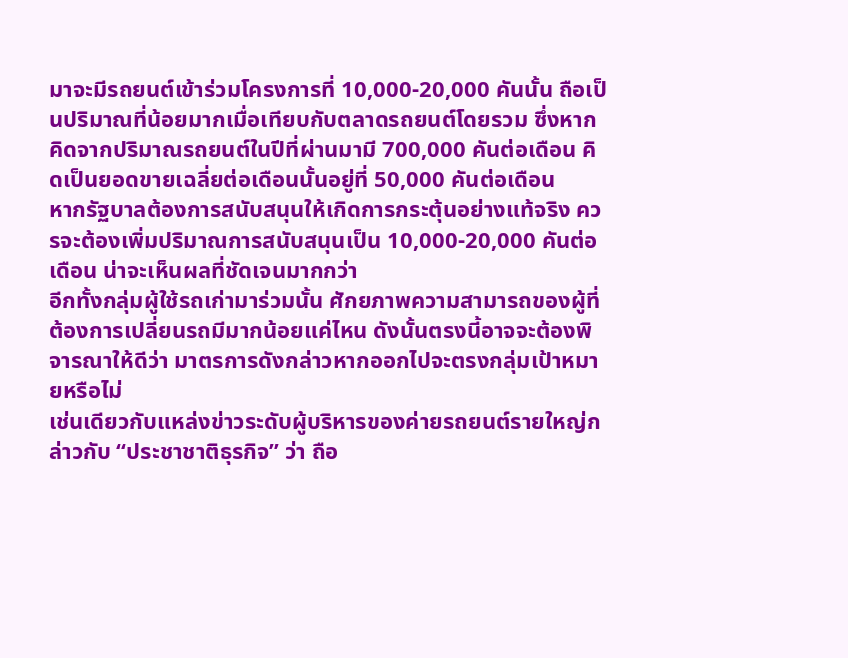มาจะมีรถยนต์เข้าร่วมโครงการที่ 10,000-20,000 คันนั้น ถือเป็นปริมาณที่น้อยมากเมื่อเทียบกับตลาดรถยนต์โดยรวม ซึ่งหากคิดจากปริมาณรถยนต์ในปีที่ผ่านมามี 700,000 คันต่อเดือน คิดเป็นยอดขายเฉลี่ยต่อเดือนนั้นอยู่ที่ 50,000 คันต่อเดือน
หากรัฐบาลต้องการสนับสนุนให้เกิดการกระตุ้นอย่างแท้จริง ควรจะต้องเพิ่มปริมาณการสนับสนุนเป็น 10,000-20,000 คันต่อเดือน น่าจะเห็นผลที่ชัดเจนมากกว่า
อีกทั้งกลุ่มผู้ใช้รถเก่ามาร่วมนั้น ศักยภาพความสามารถของผู้ที่ต้องการเปลี่ยนรถมีมากน้อยแค่ไหน ดังนั้นตรงนี้อาจจะต้องพิจารณาให้ดีว่า มาตรการดังกล่าวหากออกไปจะตรงกลุ่มเป้าหมายหรือไม่
เช่นเดียวกับแหล่งข่าวระดับผู้บริหารของค่ายรถยนต์รายใหญ่กล่าวกับ “ประชาชาติธุรกิจ” ว่า ถือ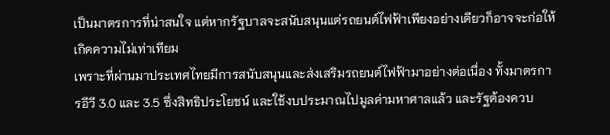เป็นมาตรการที่น่าสนใจ แต่หากรัฐบาลจะสนับสนุนแต่รถยนต์ไฟฟ้าเพียงอย่างเดียวก็อาจจะก่อให้เกิดความไม่เท่าเทียม
เพราะที่ผ่านมาประเทศไทยมีการสนับสนุนและส่งเสริมรถยนต์ไฟฟ้ามาอย่างต่อเนื่อง ทั้งมาตรการอีวี 3.0 และ 3.5 ซึ่งสิทธิประโยชน์ และใช้งบประมาณไปมูลค่ามหาศาลแล้ว และรัฐต้องควบ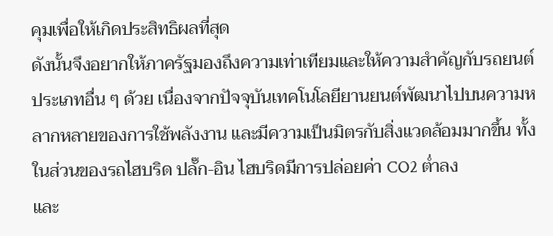คุมเพื่อให้เกิดประสิทธิผลที่สุด
ดังนั้นจึงอยากให้ภาครัฐมองถึงความเท่าเทียมและให้ความสำคัญกับรถยนต์ประเภทอื่น ๆ ด้วย เนื่องจากปัจจุบันเทคโนโลยียานยนต์พัฒนาไปบนความหลากหลายของการใช้พลังงาน และมีความเป็นมิตรกับสิ่งแวดล้อมมากขึ้น ทั้งในส่วนของรถไฮบริด ปลั๊ก-อิน ไฮบริดมีการปล่อยค่า CO2 ต่ำลง
และ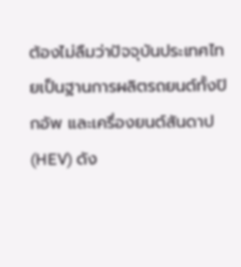ต้องไม่ลืมว่าปัจจุบันประเทศไทยเป็นฐานการผลิตรถยนต์ทั้งปิกอัพ และเครื่องยนต์สันดาป (HEV) ดัง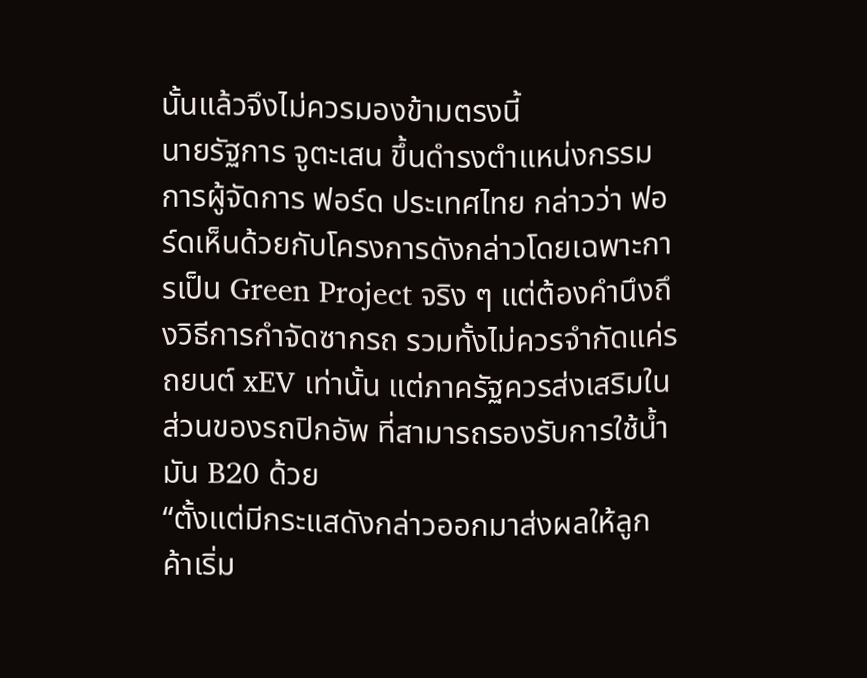นั้นแล้วจึงไม่ควรมองข้ามตรงนี้
นายรัฐการ จูตะเสน ขึ้นดำรงตำแหน่งกรรมการผู้จัดการ ฟอร์ด ประเทศไทย กล่าวว่า ฟอร์ดเห็นด้วยกับโครงการดังกล่าวโดยเฉพาะการเป็น Green Project จริง ๆ แต่ต้องคำนึงถึงวิธีการกำจัดซากรถ รวมทั้งไม่ควรจำกัดแค่รถยนต์ xEV เท่านั้น แต่ภาครัฐควรส่งเสริมในส่วนของรถปิกอัพ ที่สามารถรองรับการใช้น้ำมัน B20 ด้วย
“ตั้งแต่มีกระแสดังกล่าวออกมาส่งผลให้ลูกค้าเริ่ม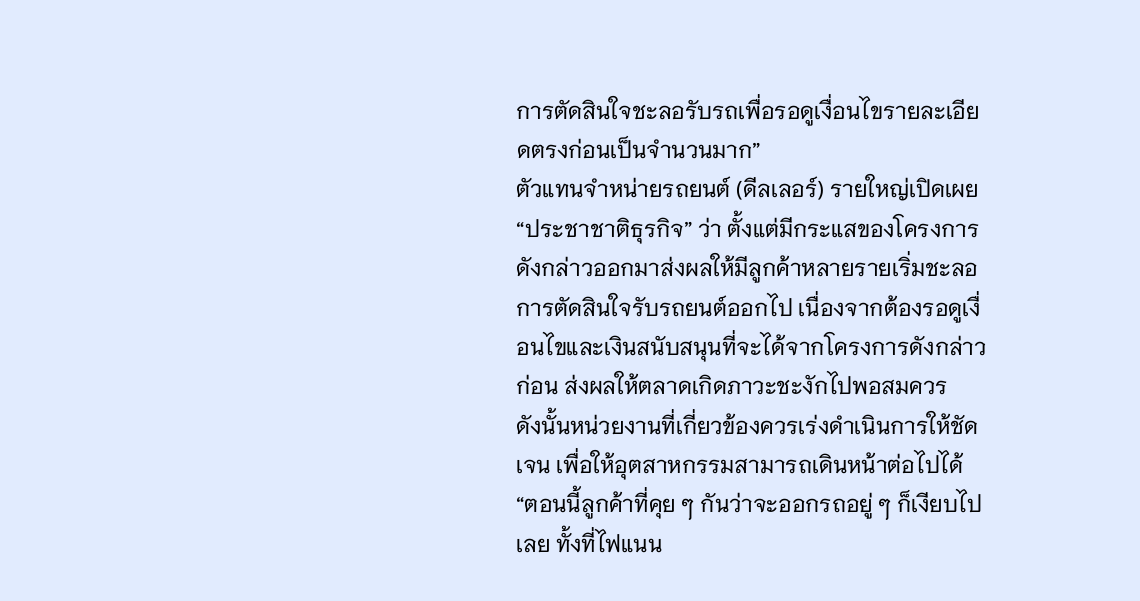การตัดสินใจชะลอรับรถเพื่อรอดูเงื่อนไขรายละเอียดตรงก่อนเป็นจำนวนมาก”
ตัวแทนจำหน่ายรถยนต์ (ดีลเลอร์) รายใหญ่เปิดเผย “ประชาชาติธุรกิจ” ว่า ตั้งแต่มีกระแสของโครงการดังกล่าวออกมาส่งผลให้มีลูกค้าหลายรายเริ่มชะลอการตัดสินใจรับรถยนต์ออกไป เนื่องจากต้องรอดูเงื่อนไขและเงินสนับสนุนที่จะได้จากโครงการดังกล่าวก่อน ส่งผลให้ตลาดเกิดภาวะชะงักไปพอสมควร
ดังนั้นหน่วยงานที่เกี่ยวข้องควรเร่งดำเนินการให้ชัดเจน เพื่อให้อุตสาหกรรมสามารถเดินหน้าต่อไปได้
“ตอนนี้ลูกค้าที่คุย ๆ กันว่าจะออกรถอยู่ ๆ ก็เงียบไปเลย ทั้งที่ไฟแนน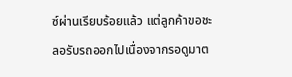ซ์ผ่านเรียบร้อยแล้ว แต่ลูกค้าขอชะลอรับรถออกไปเนื่องจากรอดูมาต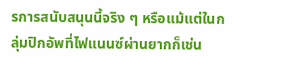รการสนับสนุนนี้จริง ๆ หรือแม้แต่ในกลุ่มปิกอัพที่ไฟแนนซ์ผ่านยากก็เช่น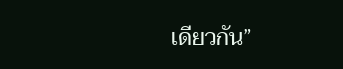เดียวกัน”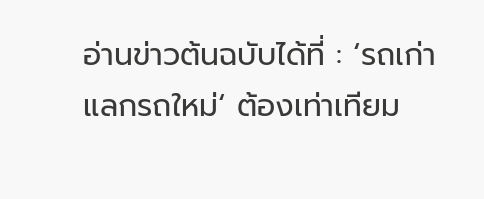อ่านข่าวต้นฉบับได้ที่ : ‘รถเก่าแลกรถใหม่‘ ต้องเท่าเทียม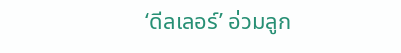‘ดีลเลอร์’ อ่วมลูก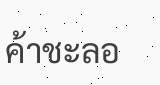ค้าชะลอ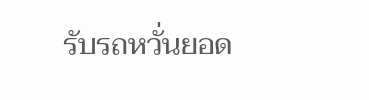รับรถหวั่นยอด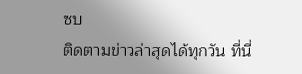ซบ
ติดตามข่าวล่าสุดได้ทุกวัน ที่นี่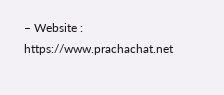– Website : https://www.prachachat.net